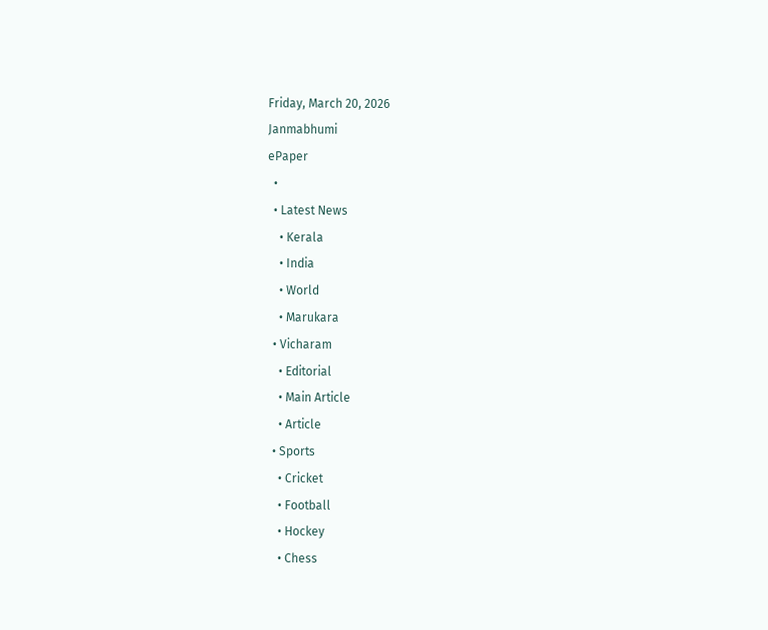Friday, March 20, 2026
Janmabhumi
ePaper
  •
  • Latest News
    • Kerala
    • India
    • World
    • Marukara
  • Vicharam
    • Editorial
    • Main Article
    • Article
  • Sports
    • Cricket
    • Football
    • Hockey
    • Chess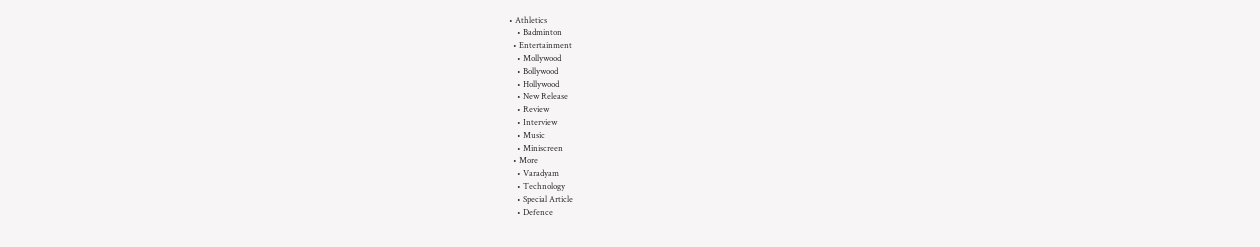• Athletics
    • Badminton
  • Entertainment
    • Mollywood
    • Bollywood
    • Hollywood
    • New Release
    • Review
    • Interview
    • Music
    • Miniscreen
  • More
    • Varadyam
    • Technology
    • Special Article
    • Defence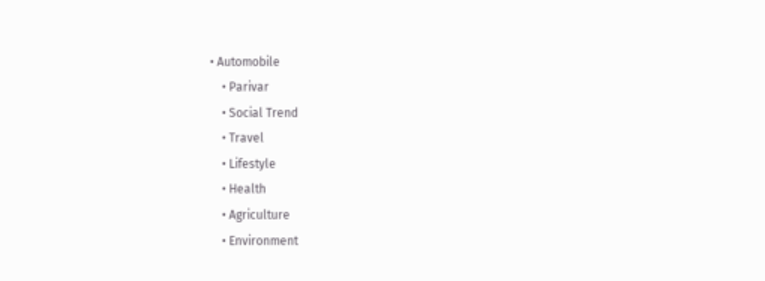• Automobile
    • Parivar
    • Social Trend
    • Travel
    • Lifestyle
    • Health
    • Agriculture
    • Environment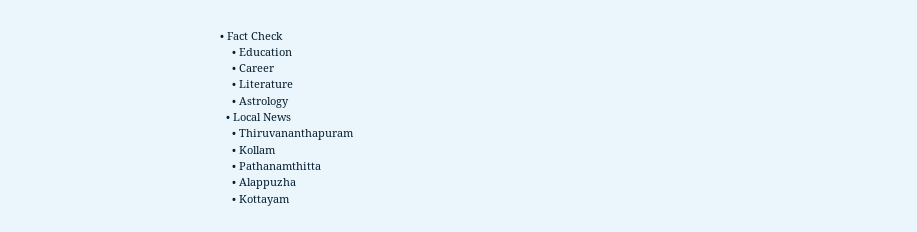• Fact Check
    • Education
    • Career
    • Literature
    • Astrology
  • Local News
    • Thiruvananthapuram
    • Kollam
    • Pathanamthitta
    • Alappuzha
    • Kottayam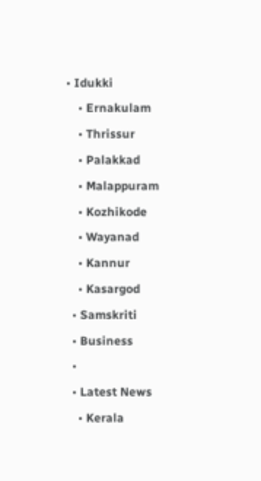• Idukki
    • Ernakulam
    • Thrissur
    • Palakkad
    • Malappuram
    • Kozhikode
    • Wayanad
    • Kannur
    • Kasargod
  • Samskriti
  • Business
  •
  • Latest News
    • Kerala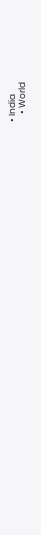• India
    • World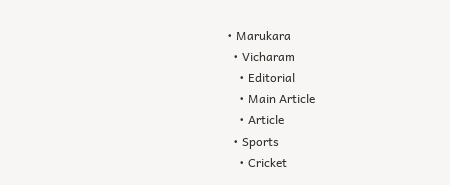• Marukara
  • Vicharam
    • Editorial
    • Main Article
    • Article
  • Sports
    • Cricket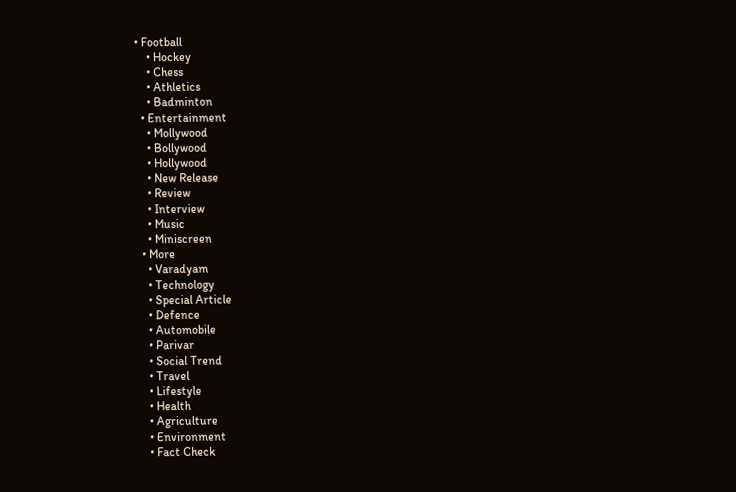• Football
    • Hockey
    • Chess
    • Athletics
    • Badminton
  • Entertainment
    • Mollywood
    • Bollywood
    • Hollywood
    • New Release
    • Review
    • Interview
    • Music
    • Miniscreen
  • More
    • Varadyam
    • Technology
    • Special Article
    • Defence
    • Automobile
    • Parivar
    • Social Trend
    • Travel
    • Lifestyle
    • Health
    • Agriculture
    • Environment
    • Fact Check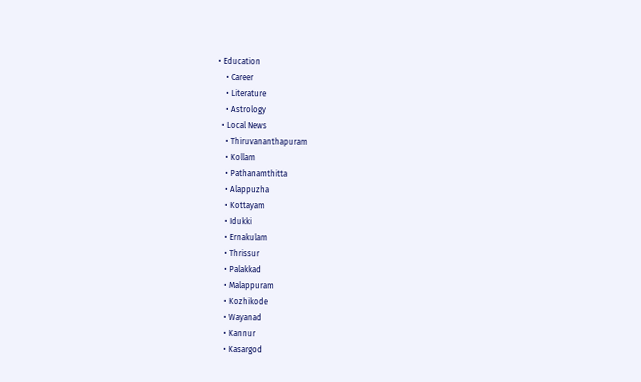• Education
    • Career
    • Literature
    • Astrology
  • Local News
    • Thiruvananthapuram
    • Kollam
    • Pathanamthitta
    • Alappuzha
    • Kottayam
    • Idukki
    • Ernakulam
    • Thrissur
    • Palakkad
    • Malappuram
    • Kozhikode
    • Wayanad
    • Kannur
    • Kasargod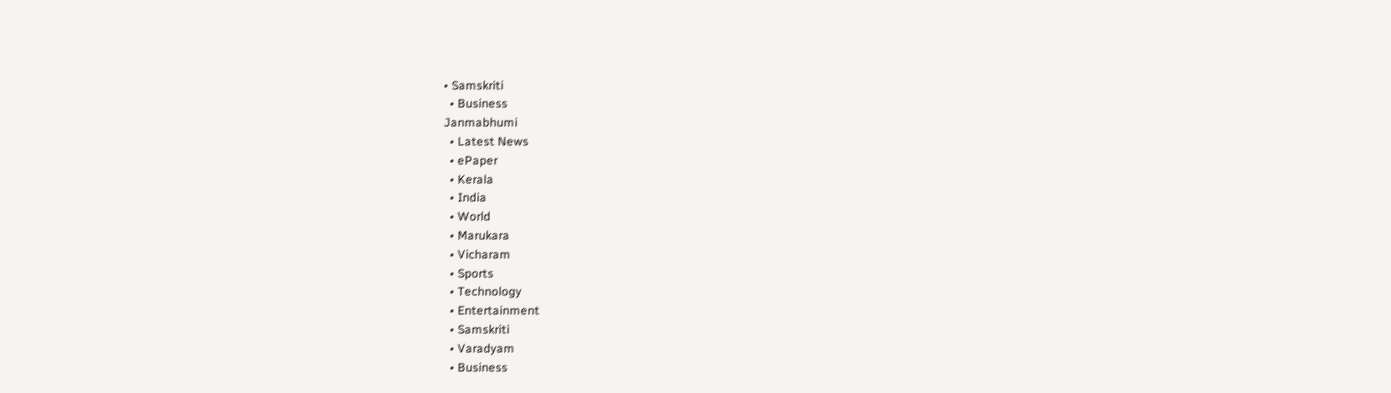• Samskriti
  • Business
Janmabhumi
  • Latest News
  • ePaper
  • Kerala
  • India
  • World
  • Marukara
  • Vicharam
  • Sports
  • Technology
  • Entertainment
  • Samskriti
  • Varadyam
  • Business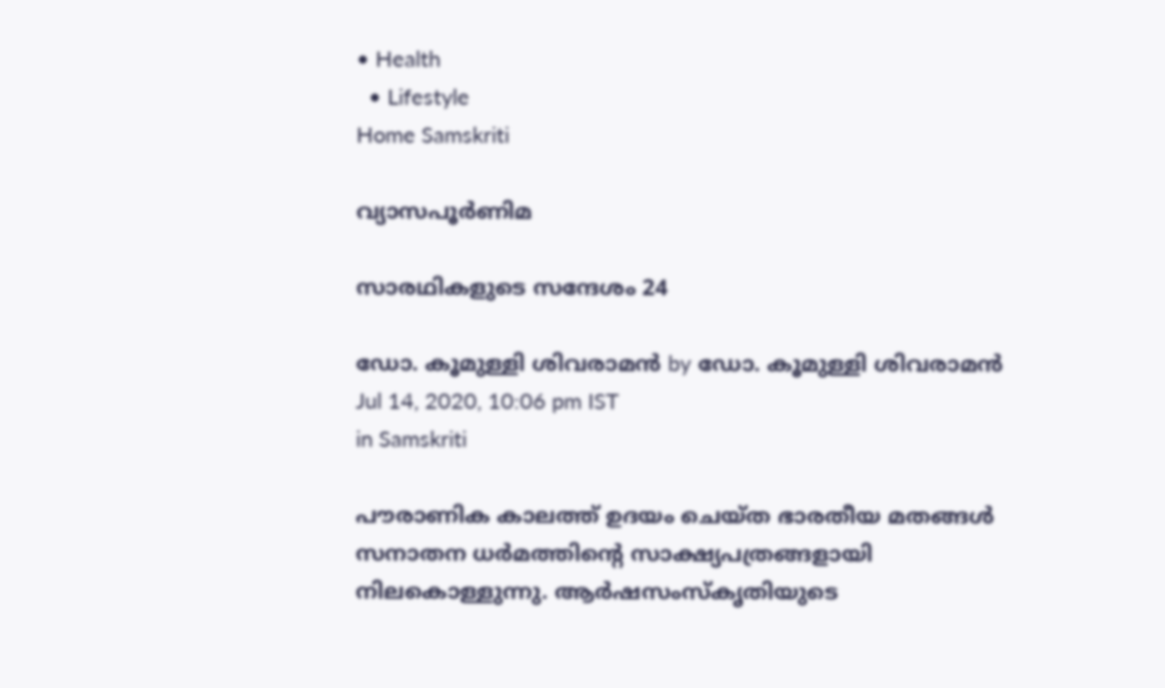• Health
  • Lifestyle
Home Samskriti

വ്യാസപൂര്‍ണിമ

സാരഥികളുടെ സന്ദേശം 24

ഡോ. കൂമുള്ളി ശിവരാമന്‍ by ഡോ. കൂമുള്ളി ശിവരാമന്‍
Jul 14, 2020, 10:06 pm IST
in Samskriti

പൗരാണിക കാലത്ത് ഉദയം ചെയ്ത ഭാരതീയ മതങ്ങള്‍ സനാതന ധര്‍മത്തിന്റെ സാക്ഷ്യപത്രങ്ങളായി നിലകൊള്ളുന്നു. ആര്‍ഷസംസ്‌കൃതിയുടെ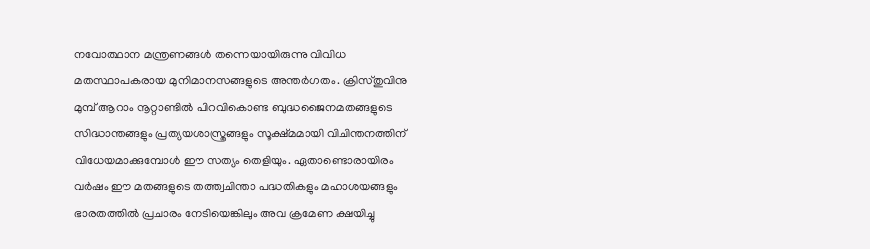നവോത്ഥാന മന്ത്രണങ്ങള്‍ തന്നെയായിരുന്നു വിവിധ മതസ്ഥാപകരായ മുനിമാനസങ്ങളുടെ അന്തര്‍ഗതം. ക്രിസ്തുവിനു മുമ്പ് ആറാം നൂറ്റാണ്ടില്‍ പിറവികൊണ്ട ബുദ്ധജൈനമതങ്ങളുടെ സിദ്ധാന്തങ്ങളും പ്രത്യയശാസ്ത്രങ്ങളും സൂക്ഷ്മമായി വിചിന്തനത്തിന് വിധേയമാക്കുമ്പോള്‍ ഈ സത്യം തെളിയും. ഏതാണ്ടൊരായിരം വര്‍ഷം ഈ മതങ്ങളുടെ തത്ത്വചിന്താ പദ്ധതികളും മഹാശയങ്ങളും ഭാരതത്തില്‍ പ്രചാരം നേടിയെങ്കിലും അവ ക്രമേണ ക്ഷയിച്ചു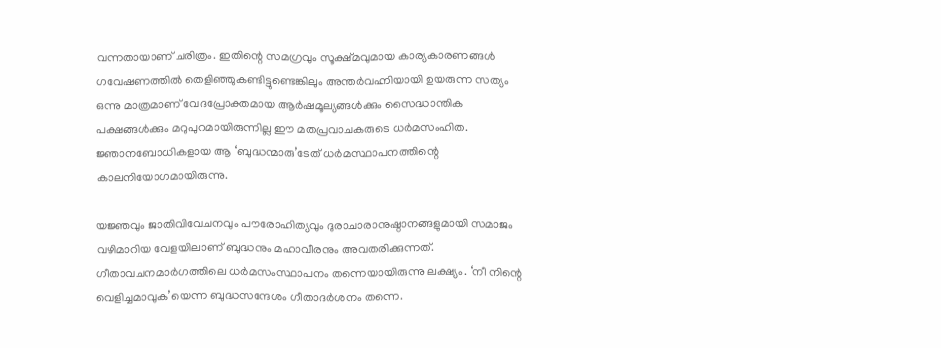വന്നതായാണ് ചരിത്രം. ഇതിന്റെ സമഗ്രവും സൂക്ഷ്മവുമായ കാര്യകാരണങ്ങള്‍ ഗവേഷണത്തില്‍ തെളിഞ്ഞുകണ്ടിട്ടുണ്ടെങ്കിലും അന്തര്‍വഹ്നിയായി ഉയരുന്ന സത്യം ഒന്നു മാത്രമാണ് വേദപ്രോക്തമായ ആര്‍ഷമൂല്യങ്ങള്‍ക്കും സൈദ്ധാന്തിക പക്ഷങ്ങള്‍ക്കും മറുപുറമായിരുന്നില്ല ഈ മതപ്രവാചകരുടെ ധര്‍മസംഹിത. ജ്ഞാനബോധികളായ ആ ‘ബുദ്ധന്മാരു’ടേത് ധര്‍മസ്ഥാപനത്തിന്റെ കാലനിയോഗമായിരുന്നു.

യജ്ഞവും ജാതിവിവേചനവും പൗരോഹിത്യവും ദുരാചാരാനുഷ്ഠാനങ്ങളുമായി സമാജം വഴിമാറിയ വേളയിലാണ് ബുദ്ധനും മഹാവീരനും അവതരിക്കുന്നത്. ഗീതാവചനമാര്‍ഗത്തിലെ ധര്‍മസംസ്ഥാപനം തന്നെയായിരുന്നു ലക്ഷ്യം. ‘നീ നിന്റെ വെളിച്ചമാവുക’യെന്ന ബുദ്ധസന്ദേശം ഗീതാദര്‍ശനം തന്നെ.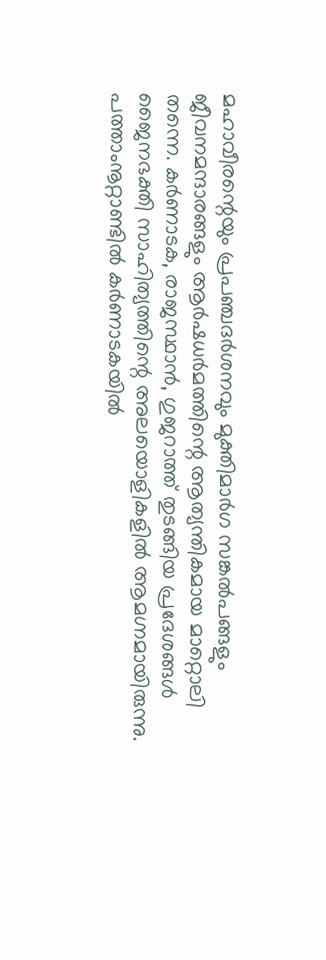മഹാവീരന്റെയും പ്രപഞ്ചദര്‍ശനവും മുക്തിമാര്‍ഗ സങ്കല്‍പങ്ങളും ജീവനമന്ദാരങ്ങളും ആര്‍ഷധര്‍മത്തിന്റെ ആത്യന്തികമായ മാറ്റൊലി തന്നെ. കര്‍ണാടക, രാജസ്ഥാന്‍, ഗുജറാത്ത് തുടങ്ങിയ പ്രദേശങ്ങള്‍ ജൈനഭക്തി സാഹിത്യത്തിന്റെ അലയൊളികളില്‍ ആമഗ്നമായിരുന്നു. പത്താംനൂറ്റാണ്ടില്‍ കര്‍ണാടകയില്‍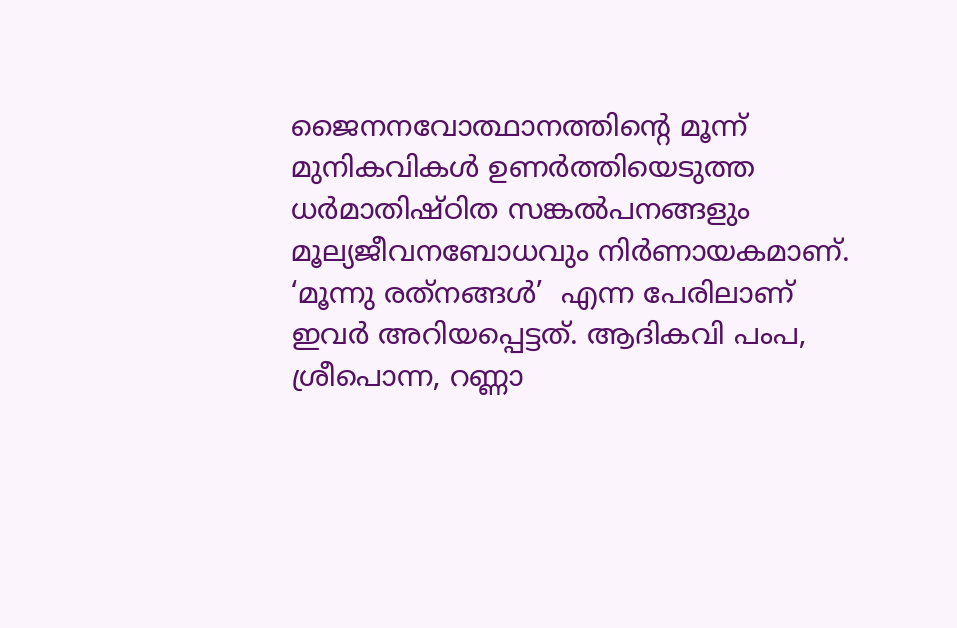ജൈനനവോത്ഥാനത്തിന്റെ മൂന്ന് മുനികവികള്‍ ഉണര്‍ത്തിയെടുത്ത ധര്‍മാതിഷ്ഠിത സങ്കല്‍പനങ്ങളും മൂല്യജീവനബോധവും നിര്‍ണായകമാണ്. ‘മൂന്നു രത്‌നങ്ങള്‍’  എന്ന പേരിലാണ് ഇവര്‍ അറിയപ്പെട്ടത്. ആദികവി പംപ, ശ്രീപൊന്ന, റണ്ണാ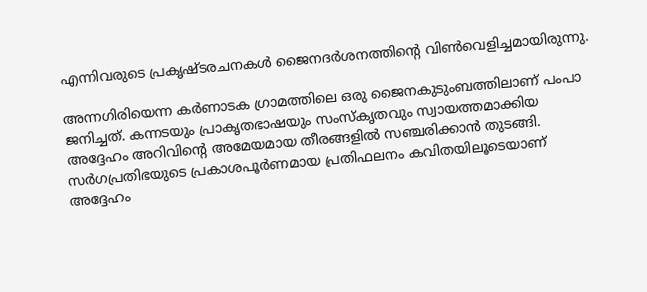എന്നിവരുടെ പ്രകൃഷ്ടരചനകള്‍ ജൈനദര്‍ശനത്തിന്റെ വിണ്‍വെളിച്ചമായിരുന്നു.

അന്നഗിരിയെന്ന കര്‍ണാടക ഗ്രാമത്തിലെ ഒരു ജൈനകുടുംബത്തിലാണ് പംപാ ജനിച്ചത്. കന്നടയും പ്രാകൃതഭാഷയും സംസ്‌കൃതവും സ്വായത്തമാക്കിയ അദ്ദേഹം അറിവിന്റെ അമേയമായ തീരങ്ങളില്‍ സഞ്ചരിക്കാന്‍ തുടങ്ങി. സര്‍ഗപ്രതിഭയുടെ പ്രകാശപൂര്‍ണമായ പ്രതിഫലനം കവിതയിലൂടെയാണ് അദ്ദേഹം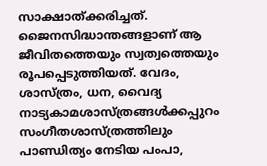സാക്ഷാത്ക്കരിച്ചത്. ജൈനസിദ്ധാന്തങ്ങളാണ് ആ ജീവിതത്തെയും സ്വത്വത്തെയും രൂപപ്പെടുത്തിയത്. വേദം, ശാസ്ത്രം, ധന, വൈദ്യ നാട്യകാമശാസ്ത്രങ്ങള്‍ക്കപ്പുറം സംഗീതശാസ്ത്രത്തിലും പാണ്ഡിത്യം നേടിയ പംപാ,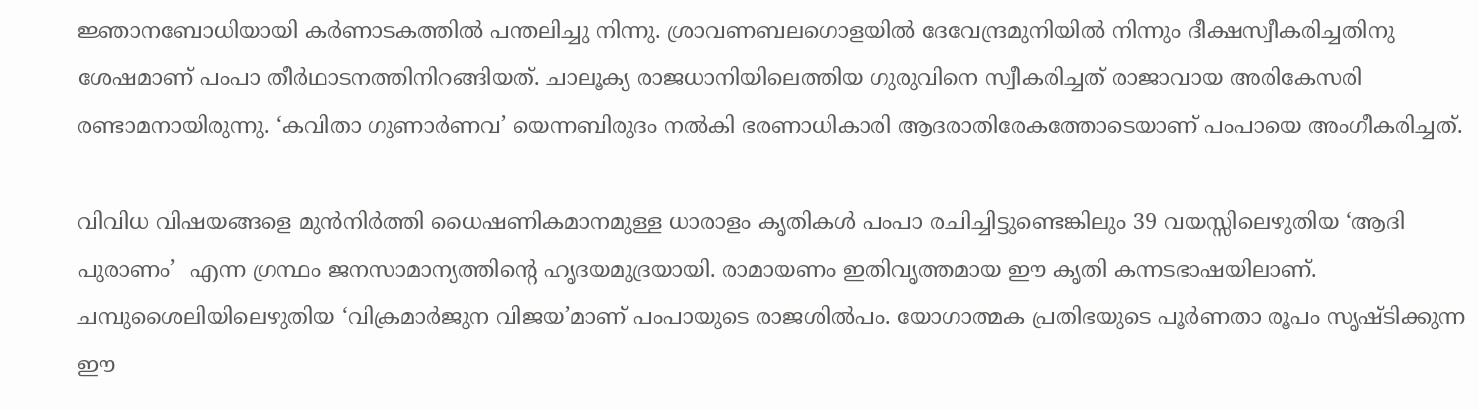ജ്ഞാനബോധിയായി കര്‍ണാടകത്തില്‍ പന്തലിച്ചു നിന്നു. ശ്രാവണബലഗൊളയില്‍ ദേവേന്ദ്രമുനിയില്‍ നിന്നും ദീക്ഷസ്വീകരിച്ചതിനു ശേഷമാണ് പംപാ തീര്‍ഥാടനത്തിനിറങ്ങിയത്. ചാലൂക്യ രാജധാനിയിലെത്തിയ ഗുരുവിനെ സ്വീകരിച്ചത് രാജാവായ അരികേസരി രണ്ടാമനായിരുന്നു. ‘കവിതാ ഗുണാര്‍ണവ’ യെന്നബിരുദം നല്‍കി ഭരണാധികാരി ആദരാതിരേകത്തോടെയാണ് പംപായെ അംഗീകരിച്ചത്.

വിവിധ വിഷയങ്ങളെ മുന്‍നിര്‍ത്തി ധൈഷണികമാനമുള്ള ധാരാളം കൃതികള്‍ പംപാ രചിച്ചിട്ടുണ്ടെങ്കിലും 39 വയസ്സിലെഴുതിയ ‘ആദി പുരാണം’  എന്ന ഗ്രന്ഥം ജനസാമാന്യത്തിന്റെ ഹൃദയമുദ്രയായി. രാമായണം ഇതിവൃത്തമായ ഈ കൃതി കന്നടഭാഷയിലാണ്. ചമ്പുശൈലിയിലെഴുതിയ ‘വിക്രമാര്‍ജുന വിജയ’മാണ് പംപായുടെ രാജശില്‍പം. യോഗാത്മക പ്രതിഭയുടെ പൂര്‍ണതാ രൂപം സൃഷ്ടിക്കുന്ന ഈ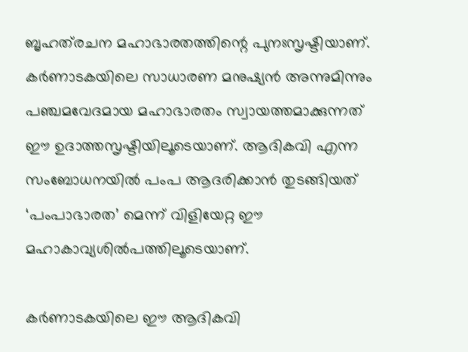ബൃഹത്‌രചന മഹാഭാരതത്തിന്റെ പുനഃസൃഷ്ടിയാണ്. കര്‍ണാടകയിലെ സാധാരണ മനുഷ്യന്‍ അന്നുമിന്നും പഞ്ചമവേദമായ മഹാഭാരതം സ്വായത്തമാക്കുന്നത് ഈ ഉദാത്തസൃഷ്ടിയിലൂടെയാണ്. ആദികവി എന്ന സംബോധനയില്‍ പംപ ആദരിക്കാന്‍ തുടങ്ങിയത് ‘പംപാഭാരത’ മെന്ന് വിളിയേറ്റ ഈ മഹാകാവ്യശില്‍പത്തിലൂടെയാണ്.

കര്‍ണാടകയിലെ ഈ ആദികവി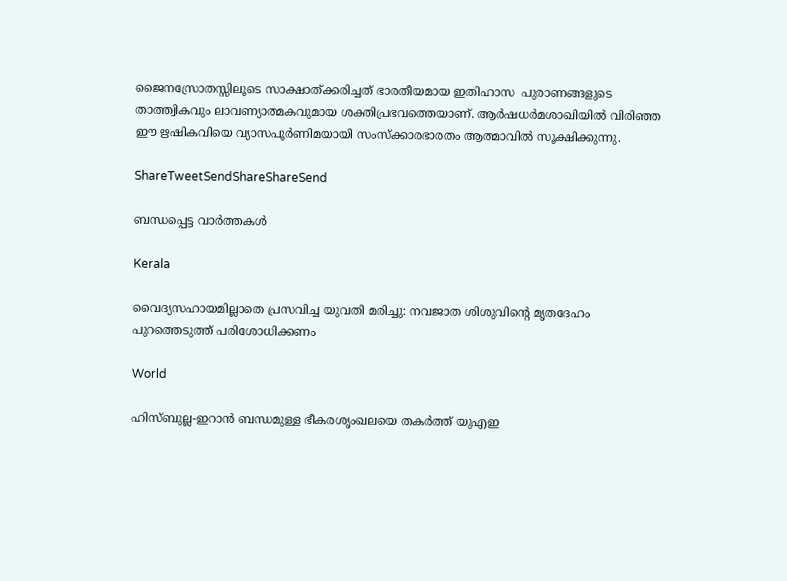ജൈനസ്രോതസ്സിലൂടെ സാക്ഷാത്ക്കരിച്ചത് ഭാരതീയമായ ഇതിഹാസ  പുരാണങ്ങളുടെ താത്ത്വികവും ലാവണ്യാത്മകവുമായ ശക്തിപ്രഭവത്തെയാണ്. ആര്‍ഷധര്‍മശാഖിയില്‍ വിരിഞ്ഞ ഈ ഋഷികവിയെ വ്യാസപൂര്‍ണിമയായി സംസ്‌ക്കാരഭാരതം ആത്മാവില്‍ സൂക്ഷിക്കുന്നു.

ShareTweetSendShareShareSend

ബന്ധപ്പെട്ട വാര്‍ത്തകള്‍

Kerala

വൈദ്യസഹായമില്ലാതെ പ്രസവിച്ച യുവതി മരിച്ചു: നവജാത ശിശുവിന്റെ മൃതദേഹം പുറത്തെടുത്ത് പരിശോധിക്കണം

World

ഹിസ്ബുല്ല-ഇറാൻ ബന്ധമുള്ള ഭീകരശൃംഖലയെ തകർത്ത് യുഎഇ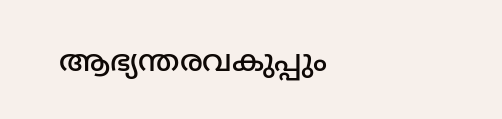ആഭ്യന്തരവകുപ്പും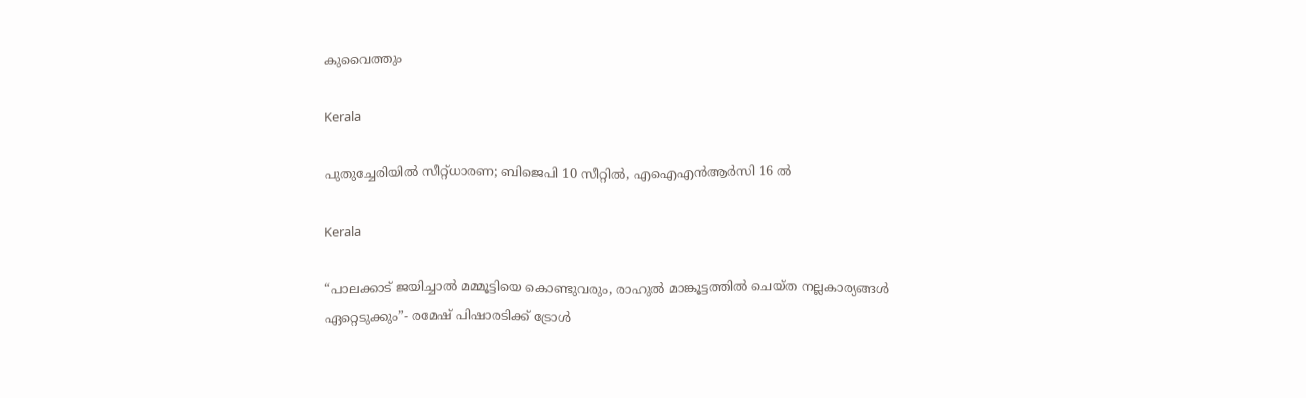കുവൈത്തും

Kerala

പുതുച്ചേരിയിൽ സീറ്റ്ധാരണ; ബിജെപി 10 സീറ്റിൽ, എഐഎൻആർസി 16 ൽ

Kerala

“പാലക്കാട് ജയിച്ചാൽ മമ്മൂട്ടിയെ കൊണ്ടുവരും, രാഹുല്‍ മാങ്കൂട്ടത്തില്‍ ചെയ്ത നല്ലകാര്യങ്ങള്‍ ഏറ്റെടുക്കും”- രമേഷ് പിഷാരടിക്ക് ട്രോള്‍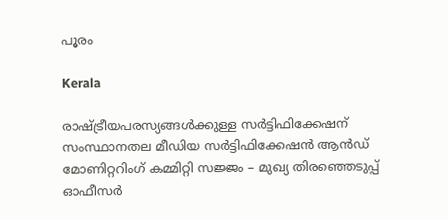പൂരം

Kerala

രാഷ്‌ട്രീയപരസ്യങ്ങള്‍ക്കുള്ള സര്‍ട്ടിഫിക്കേഷന് സംസ്ഥാനതല മീഡിയ സര്‍ട്ടിഫിക്കേഷന്‍ ആന്‍ഡ് മോണിറ്ററിംഗ് കമ്മിറ്റി സജ്ജം – മുഖ്യ തിരഞ്ഞെടുപ്പ് ഓഫീസര്‍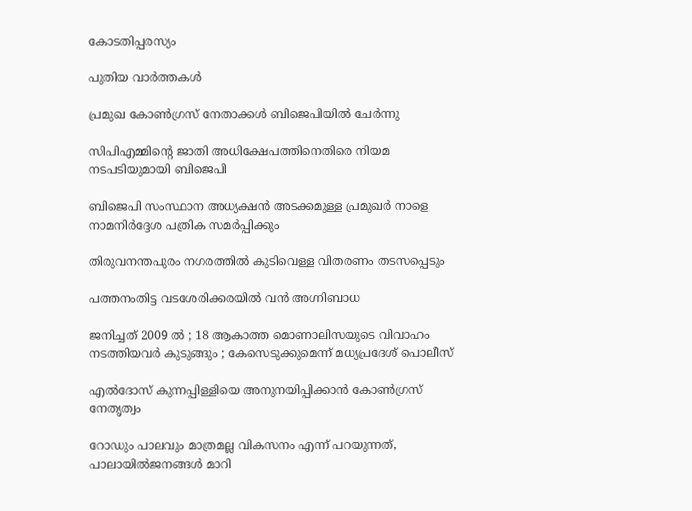കോടതിപ്പരസ്യം

പുതിയ വാര്‍ത്തകള്‍

പ്രമുഖ കോണ്‍ഗ്രസ് നേതാക്കള്‍ ബിജെപിയില്‍ ചേര്‍ന്നു

സിപിഎമ്മിന്റെ ജാതി അധിക്ഷേപത്തിനെതിരെ നിയമ നടപടിയുമായി ബിജെപി

ബിജെപി സംസ്ഥാന അധ്യക്ഷന്‍ അടക്കമുള്ള പ്രമുഖര്‍ നാളെ നാമനിര്‍ദ്ദേശ പത്രിക സമര്‍പ്പിക്കും

തിരുവനന്തപുരം നഗരത്തില്‍ കുടിവെള്ള വിതരണം തടസപ്പെടും

പത്തനംതിട്ട വടശേരിക്കരയില്‍ വന്‍ അഗ്നിബാധ

ജനിച്ചത് 2009 ൽ ; 18 ആകാത്ത മൊണാലിസയുടെ വിവാഹം നടത്തിയവർ കുടുങ്ങും ; കേസെടുക്കുമെന്ന് മധ്യപ്രദേശ് പൊലീസ്

എല്‍ദോസ് കുന്നപ്പിള്ളിയെ അനുനയിപ്പിക്കാന്‍ കോണ്‍ഗ്രസ് നേതൃത്വം

റോഡും പാലവും മാത്രമല്ല വികസനം എന്ന് പറയുന്നത്, പാലായില്‍ജനങ്ങള്‍ മാറി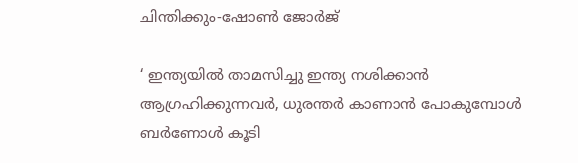ചിന്തിക്കും-ഷോണ്‍ ജോര്‍ജ്

‘ ഇന്ത്യയിൽ താമസിച്ചു ഇന്ത്യ നശിക്കാൻ ആഗ്രഹിക്കുന്നവർ, ധുരന്തർ കാണാൻ പോകുമ്പോൾ ബർണോൾ കൂടി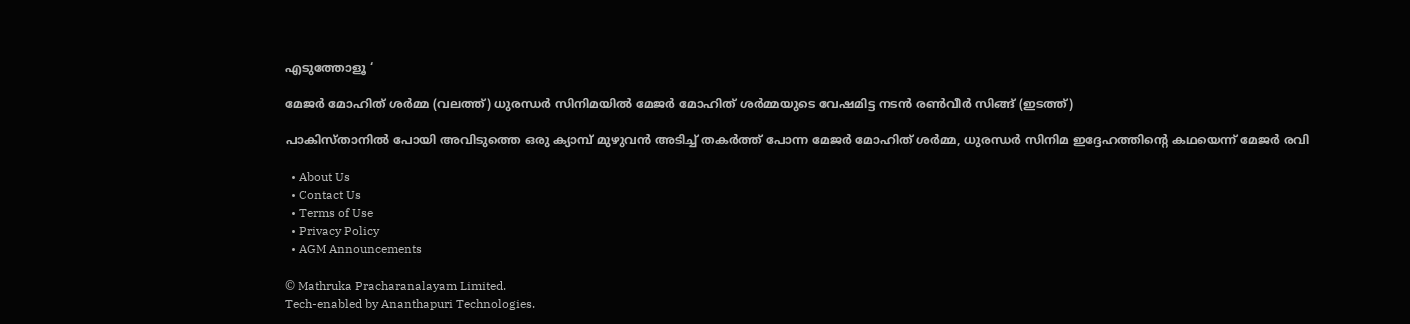എടുത്തോളൂ ‘

മേജര്‍ മോഹിത് ശര്‍മ്മ (വലത്ത്) ധുരന്ധര്‍ സിനിമയില്‍ മേജര്‍ മോഹിത് ശര്‍മ്മയുടെ വേഷമിട്ട നടന്‍ രണ്‍വീര്‍ സിങ്ങ് (ഇടത്ത്)

പാകിസ്താനില്‍ പോയി അവിടുത്തെ ഒരു ക്യാമ്പ് മുഴുവന്‍ അടിച്ച് തകര്‍ത്ത് പോന്ന മേജര്‍ മോഹിത് ശര്‍മ്മ, ധുരന്ധര്‍ സിനിമ ഇദ്ദേഹത്തിന്റെ കഥയെന്ന് മേജര്‍ രവി

  • About Us
  • Contact Us
  • Terms of Use
  • Privacy Policy
  • AGM Announcements

© Mathruka Pracharanalayam Limited.
Tech-enabled by Ananthapuri Technologies.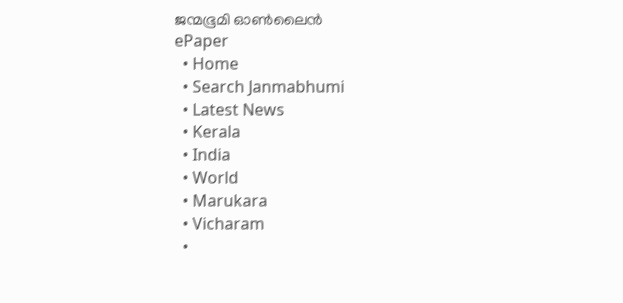ജന്മഭൂമി ഓണ്‍ലൈന്‍
ePaper
  • Home
  • Search Janmabhumi
  • Latest News
  • Kerala
  • India
  • World
  • Marukara
  • Vicharam
  •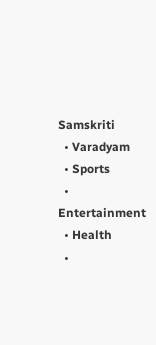Samskriti
  • Varadyam
  • Sports
  • Entertainment
  • Health
  •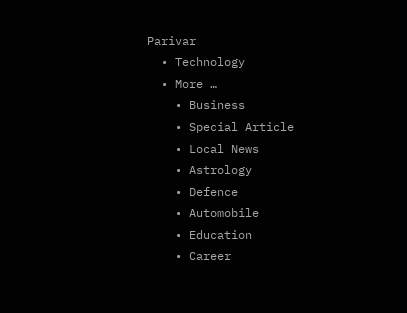Parivar
  • Technology
  • More …
    • Business
    • Special Article
    • Local News
    • Astrology
    • Defence
    • Automobile
    • Education
    • Career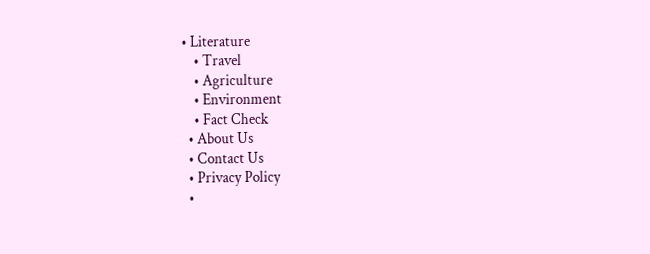• Literature
    • Travel
    • Agriculture
    • Environment
    • Fact Check
  • About Us
  • Contact Us
  • Privacy Policy
  •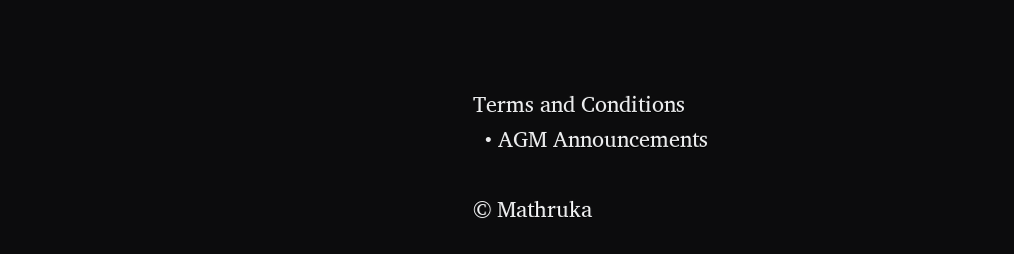Terms and Conditions
  • AGM Announcements

© Mathruka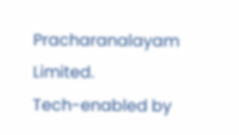Pracharanalayam Limited.
Tech-enabled by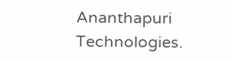Ananthapuri Technologies.